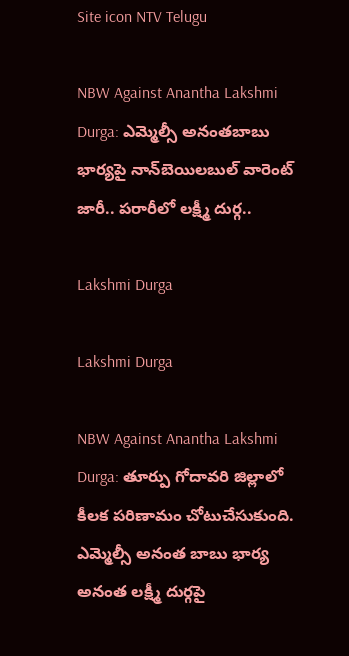Site icon NTV Telugu

NBW Against Anantha Lakshmi Durga: ఎమ్మెల్సీ అనంతబాబు భార్యపై నాన్‌బెయిలబుల్‌ వారెంట్ జారీ.. పరారీలో లక్ష్మీ దుర్గ..

Lakshmi Durga

Lakshmi Durga

NBW Against Anantha Lakshmi Durga: తూర్పు గోదావరి జిల్లాలో కీలక పరిణామం చోటుచేసుకుంది. ఎమ్మెల్సీ అనంత బాబు భార్య అనంత లక్ష్మీ దుర్గపై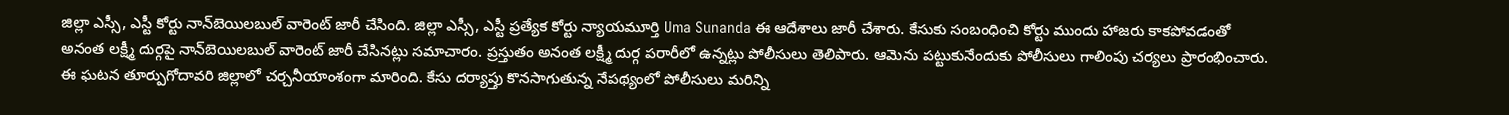జిల్లా ఎస్సీ, ఎస్టీ కోర్టు నాన్‌బెయిలబుల్ వారెంట్ జారీ చేసింది. జిల్లా ఎస్సీ, ఎస్టీ ప్రత్యేక కోర్టు న్యాయమూర్తి Uma Sunanda ఈ ఆదేశాలు జారీ చేశారు. కేసుకు సంబంధించి కోర్టు ముందు హాజరు కాకపోవడంతో అనంత లక్ష్మీ దుర్గపై నాన్‌బెయిలబుల్ వారెంట్ జారీ చేసినట్లు సమాచారం. ప్రస్తుతం అనంత లక్ష్మీ దుర్గ పరారీలో ఉన్నట్లు పోలీసులు తెలిపారు. ఆమెను పట్టుకునేందుకు పోలీసులు గాలింపు చర్యలు ప్రారంభించారు. ఈ ఘటన తూర్పుగోదావరి జిల్లాలో చర్చనీయాంశంగా మారింది. కేసు దర్యాప్తు కొనసాగుతున్న నేపథ్యంలో పోలీసులు మరిన్ని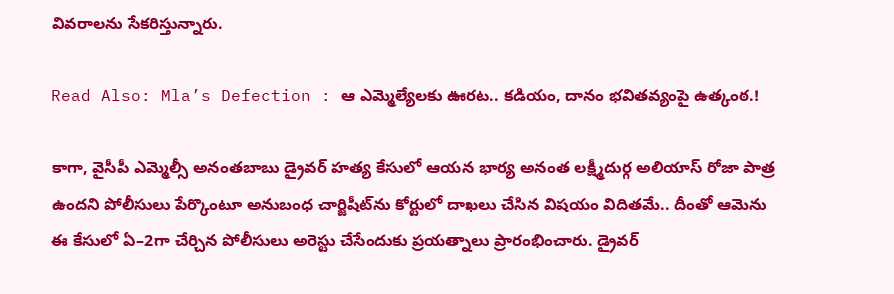వివరాలను సేకరిస్తున్నారు.

Read Also: Mla’s Defection : ఆ ఎమ్మెల్యేలకు ఊరట.. కడియం, దానం భవితవ్యంపై ఉత్కంఠ.!

కాగా, వైసీపీ ఎమ్మెల్సీ అనంతబాబు డ్రైవర్‌ హత్య కేసులో ఆయన భార్య అనంత లక్ష్మీదుర్గ అలియాస్‌ రోజా పాత్ర ఉందని పోలీసులు పేర్కొంటూ అనుబంధ చార్జిషీట్‌ను కోర్టులో దాఖలు చేసిన విషయం విదితమే.. దీంతో ఆమెను ఈ కేసులో ఏ–2గా చేర్చిన పోలీసులు అరెస్టు చేసేందుకు ప్రయత్నాలు ప్రారంభించారు. డ్రైవర్‌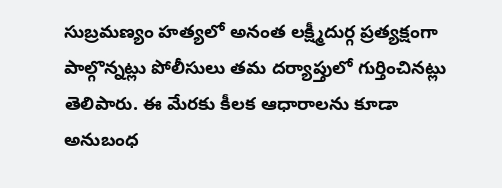సుబ్రమణ్యం హత్యలో అనంత లక్ష్మీదుర్గ ప్రత్యక్షంగా పాల్గొన్నట్లు పోలీసులు తమ దర్యాప్తులో గుర్తించినట్లు తెలిపారు. ఈ మేరకు కీలక ఆధారాలను కూడా అనుబంధ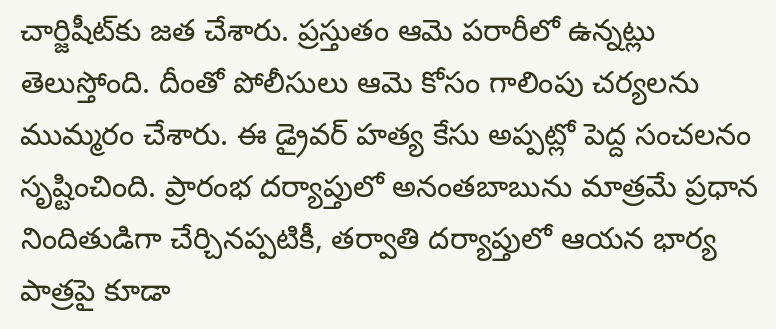చార్జిషీట్‌కు జత చేశారు. ప్రస్తుతం ఆమె పరారీలో ఉన్నట్లు తెలుస్తోంది. దీంతో పోలీసులు ఆమె కోసం గాలింపు చర్యలను ముమ్మరం చేశారు. ఈ డ్రైవర్‌ హత్య కేసు అప్పట్లో పెద్ద సంచలనం సృష్టించింది. ప్రారంభ దర్యాప్తులో అనంతబాబును మాత్రమే ప్రధాన నిందితుడిగా చేర్చినప్పటికీ, తర్వాతి దర్యాప్తులో ఆయన భార్య పాత్రపై కూడా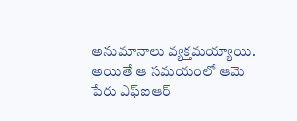అనుమానాలు వ్యక్తమయ్యాయి. అయితే ఆ సమయంలో ఆమె పేరు ఎఫ్‌ఐఆర్‌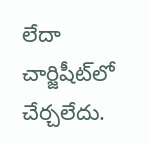లేదా చార్జిషీట్‌లో చేర్చలేదు.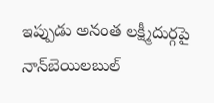ఇప్పుడు అనంత లక్ష్మీదుర్గపై నాన్‌బెయిలబుల్‌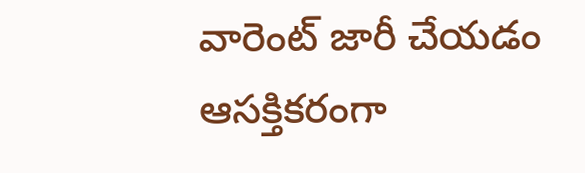వారెంట్‌ జారీ చేయడం ఆసక్తికరంగా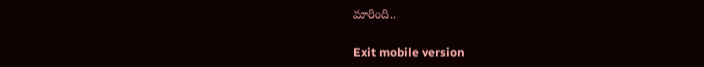మారింది..

Exit mobile version